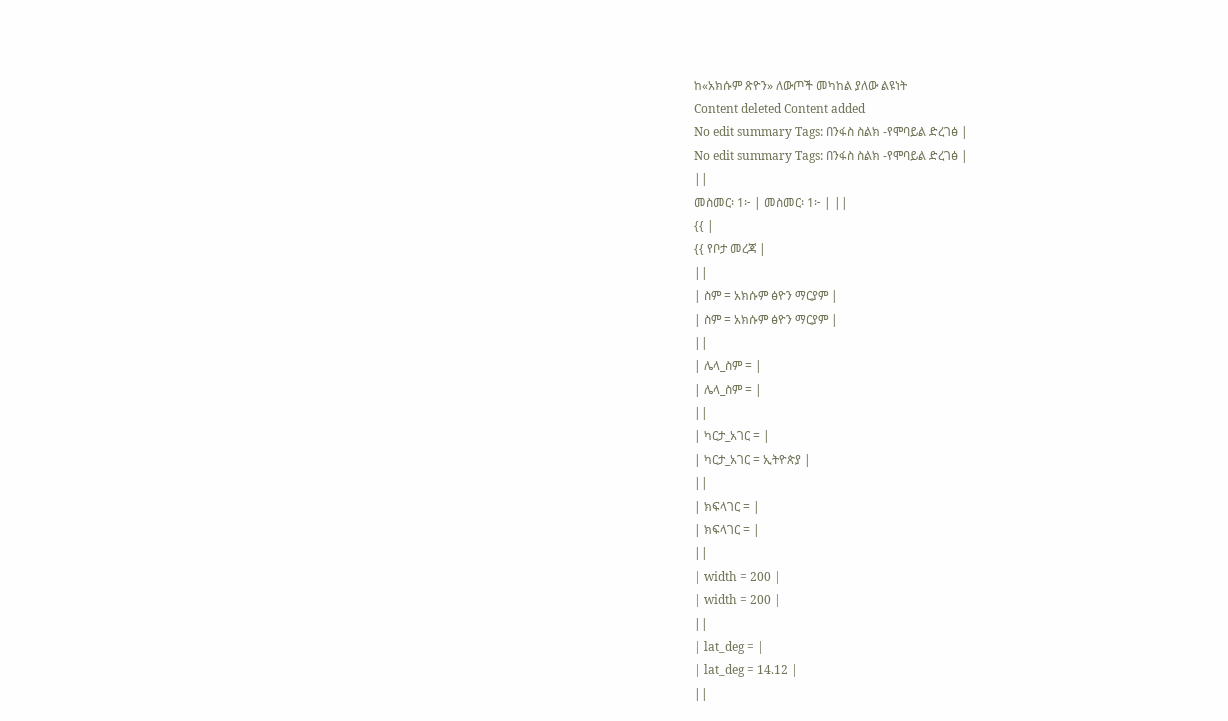ከ«አክሱም ጽዮን» ለውጦች መካከል ያለው ልዩነት
Content deleted Content added
No edit summary Tags: በንፋስ ስልክ -የሞባይል ድረገፅ |
No edit summary Tags: በንፋስ ስልክ -የሞባይል ድረገፅ |
||
መስመር፡ 1፦ | መስመር፡ 1፦ | ||
{{ |
{{ የቦታ መረጃ |
||
| ስም = አክሱም ፅዮን ማርያም |
| ስም = አክሱም ፅዮን ማርያም |
||
| ሌላ_ስም = |
| ሌላ_ስም = |
||
| ካርታ_አገር = |
| ካርታ_አገር = ኢትዮጵያ |
||
| ክፍላገር = |
| ክፍላገር = |
||
| width = 200 |
| width = 200 |
||
| lat_deg = |
| lat_deg = 14.12 |
||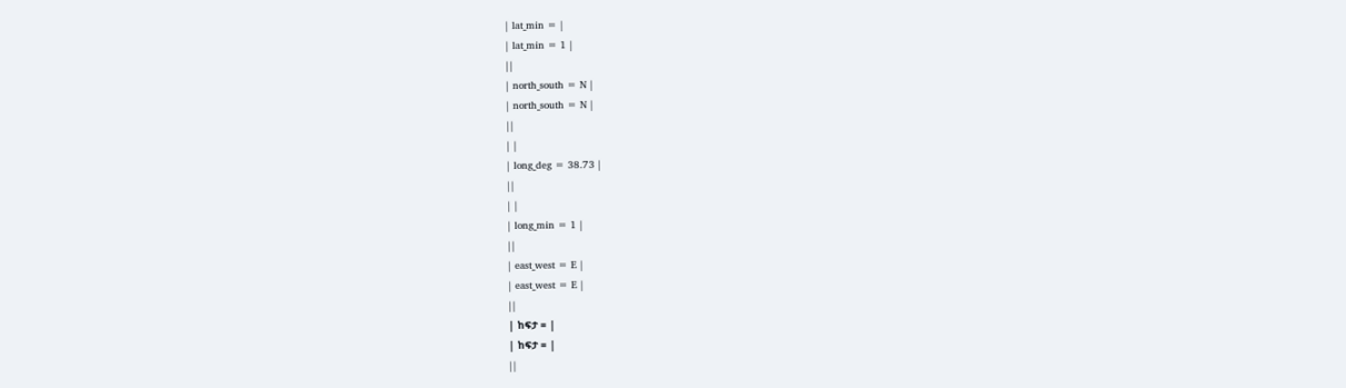| lat_min = |
| lat_min = 1 |
||
| north_south = N |
| north_south = N |
||
| |
| long_deg = 38.73 |
||
| |
| long_min = 1 |
||
| east_west = E |
| east_west = E |
||
| ከፍታ = |
| ከፍታ = |
||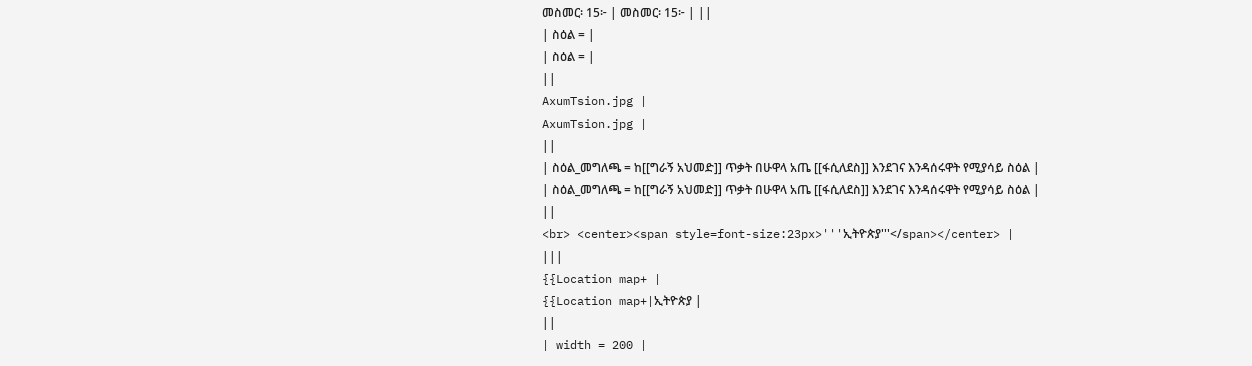መስመር፡ 15፦ | መስመር፡ 15፦ | ||
| ስዕል = |
| ስዕል = |
||
AxumTsion.jpg |
AxumTsion.jpg |
||
| ስዕል_መግለጫ = ከ[[ግራኝ አህመድ]] ጥቃት በሁዋላ አጤ [[ፋሲለደስ]] እንደገና እንዳሰሩዋት የሚያሳይ ስዕል |
| ስዕል_መግለጫ = ከ[[ግራኝ አህመድ]] ጥቃት በሁዋላ አጤ [[ፋሲለደስ]] እንደገና እንዳሰሩዋት የሚያሳይ ስዕል |
||
<br> <center><span style=font-size:23px>'''ኢትዮጵያ'''</span></center> |
|||
{{Location map+ |
{{Location map+|ኢትዮጵያ |
||
| width = 200 |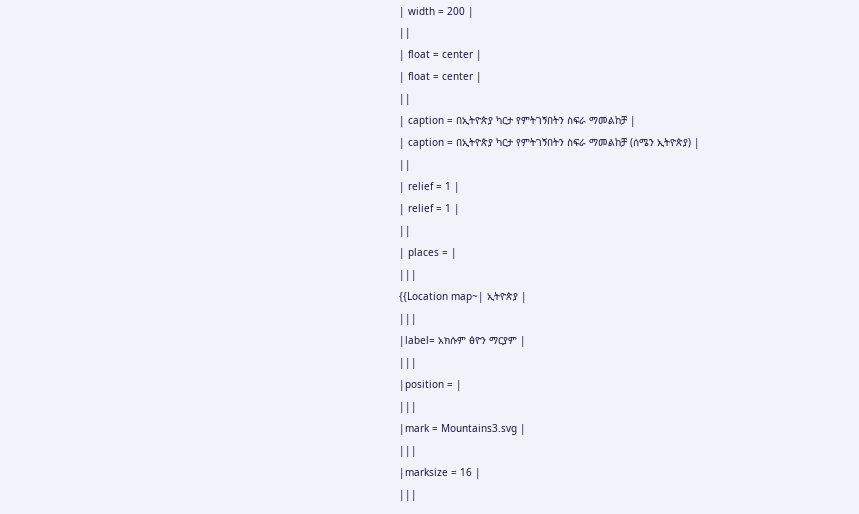| width = 200 |
||
| float = center |
| float = center |
||
| caption = በኢትዮጵያ ካርታ የምትገኝበትን ስፍራ ማመልከቻ |
| caption = በኢትዮጵያ ካርታ የምትገኝበትን ስፍራ ማመልከቻ (ሰሜን ኢትዮጵያ) |
||
| relief = 1 |
| relief = 1 |
||
| places = |
|||
{{Location map~| ኢትዮጵያ |
|||
|label= አክሱም ፅዮን ማርያም |
|||
|position = |
|||
|mark = Mountains3.svg |
|||
|marksize = 16 |
|||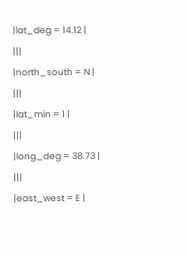|lat_deg = 14.12 |
|||
|north_south = N |
|||
|lat_min = 1 |
|||
|long_deg = 38.73 |
|||
|east_west = E |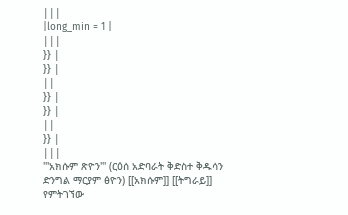|||
|long_min = 1 |
|||
}} |
}} |
||
}} |
}} |
||
}} |
|||
'''አክሱም ጽዮን''' (ርዕሰ አድባራት ቅድስተ ቅዱሳን ድንግል ማርያም ፅዮን) [[አክሱም]] [[ትግራይ]] የምትገኘው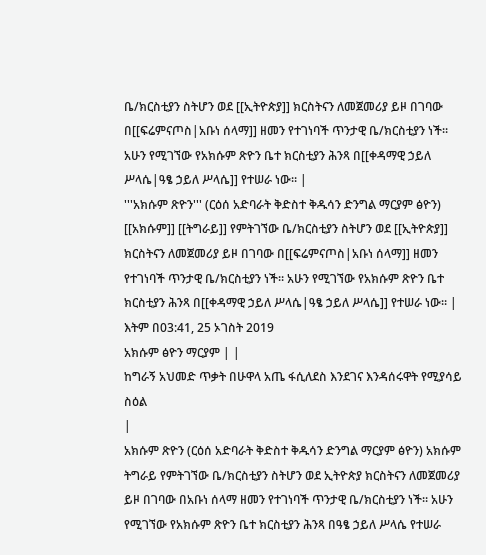ቤ/ክርስቲያን ስትሆን ወደ [[ኢትዮጵያ]] ክርስትናን ለመጀመሪያ ይዞ በገባው በ[[ፍሬምናጦስ|አቡነ ሰላማ]] ዘመን የተገነባች ጥንታዊ ቤ/ክርስቲያን ነች። አሁን የሚገኘው የአክሱም ጽዮን ቤተ ክርስቲያን ሕንጻ በ[[ቀዳማዊ ኃይለ ሥላሴ|ዓፄ ኃይለ ሥላሴ]] የተሠራ ነው። |
'''አክሱም ጽዮን''' (ርዕሰ አድባራት ቅድስተ ቅዱሳን ድንግል ማርያም ፅዮን) [[አክሱም]] [[ትግራይ]] የምትገኘው ቤ/ክርስቲያን ስትሆን ወደ [[ኢትዮጵያ]] ክርስትናን ለመጀመሪያ ይዞ በገባው በ[[ፍሬምናጦስ|አቡነ ሰላማ]] ዘመን የተገነባች ጥንታዊ ቤ/ክርስቲያን ነች። አሁን የሚገኘው የአክሱም ጽዮን ቤተ ክርስቲያን ሕንጻ በ[[ቀዳማዊ ኃይለ ሥላሴ|ዓፄ ኃይለ ሥላሴ]] የተሠራ ነው። |
እትም በ03:41, 25 ኦገስት 2019
አክሱም ፅዮን ማርያም | |
ከግራኝ አህመድ ጥቃት በሁዋላ አጤ ፋሲለደስ እንደገና እንዳሰሩዋት የሚያሳይ ስዕል
|
አክሱም ጽዮን (ርዕሰ አድባራት ቅድስተ ቅዱሳን ድንግል ማርያም ፅዮን) አክሱም ትግራይ የምትገኘው ቤ/ክርስቲያን ስትሆን ወደ ኢትዮጵያ ክርስትናን ለመጀመሪያ ይዞ በገባው በአቡነ ሰላማ ዘመን የተገነባች ጥንታዊ ቤ/ክርስቲያን ነች። አሁን የሚገኘው የአክሱም ጽዮን ቤተ ክርስቲያን ሕንጻ በዓፄ ኃይለ ሥላሴ የተሠራ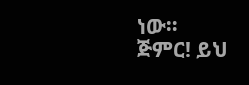ነው።
ጅምር! ይህ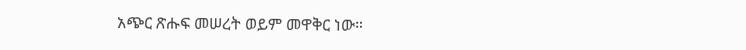አጭር ጽሑፍ መሠረት ወይም መዋቅር ነው።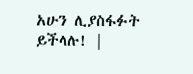አሁን ሊያስፋፉት ይችላሉ! |